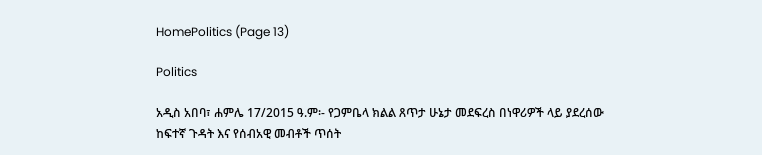HomePolitics (Page 13)

Politics

አዲስ አበባ፣ ሐምሌ 17/2015 ዓ.ም፡- የጋምቤላ ክልል ጸጥታ ሁኔታ መደፍረስ በነዋሪዎች ላይ ያደረሰው ከፍተኛ ጉዳት እና የሰብአዊ መብቶች ጥሰት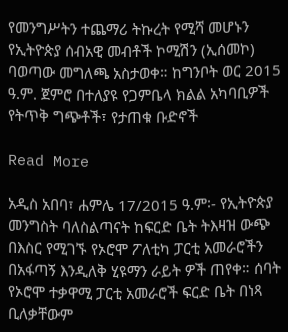የመንግሥትን ተጨማሪ ትኩረት የሚሻ መሆኑን የኢትዮጵያ ሰብአዊ መብቶች ኮሚሽን (ኢሰመኮ) ባወጣው መግለጫ አስታወቀ። ከግንቦት ወር 2015 ዓ.ም. ጀምሮ በተለያዩ የጋምቤላ ክልል አካባቢዎች የትጥቅ ግጭቶች፣ የታጠቁ ቡድኖች

Read More

አዲስ አበባ፣ ሐምሌ 17/2015 ዓ.ም፡- የኢትዮጵያ መንግስት ባለስልጣናት ከፍርድ ቤት ትእዛዝ ውጭ በእስር የሚገኙ የኦሮሞ ፖለቲካ ፓርቲ አመራሮችን በአፋጣኝ እንዲለቅ ሂዩማን ራይት ዎች ጠየቀ። ሰባት የኦሮሞ ተቃዋሚ ፓርቲ አመራሮች ፍርድ ቤት በነጻ ቢለቃቸውም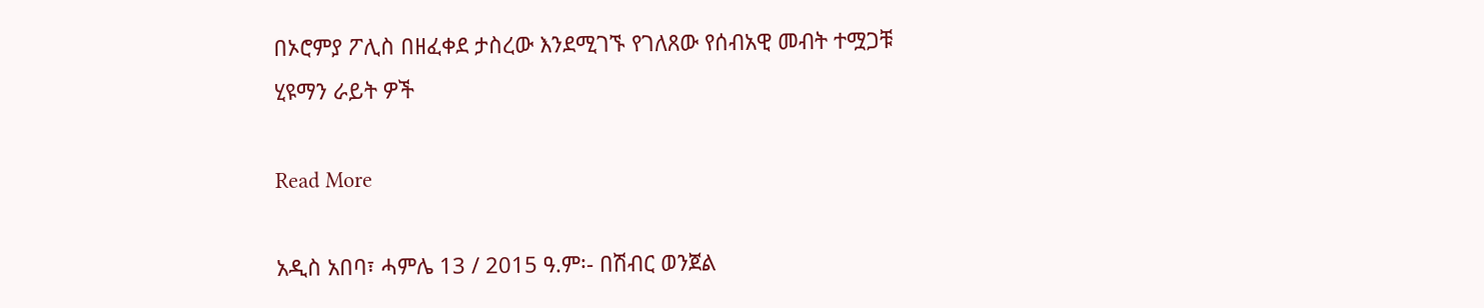በኦሮምያ ፖሊስ በዘፈቀደ ታስረው እንደሚገኙ የገለጸው የሰብአዊ መብት ተሟጋቹ ሂዩማን ራይት ዎች

Read More

አዲስ አበባ፣ ሓምሌ 13 / 2015 ዓ.ም፡- በሽብር ወንጀል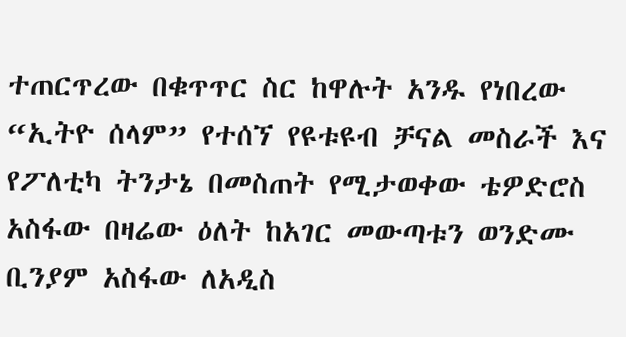ተጠርጥረው በቁጥጥር ስር ከዋሉት አንዱ የነበረው  “ኢትዮ ሰላም” የተሰኘ የዩቱዩብ ቻናል መስራች እና የፖለቲካ ትንታኔ በመስጠት የሚታወቀው ቴዎድሮስ አስፋው በዛሬው ዕለት ከአገር መውጣቱን ወንድሙ ቢንያም አስፋው ለአዲስ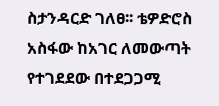ስታንዳርድ ገለፀ፡፡ ቴዎድሮስ አስፋው ከአገር ለመውጣት የተገደደው በተደጋጋሚ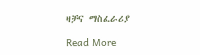ዛቻና ማስፈራሪያ

Read More